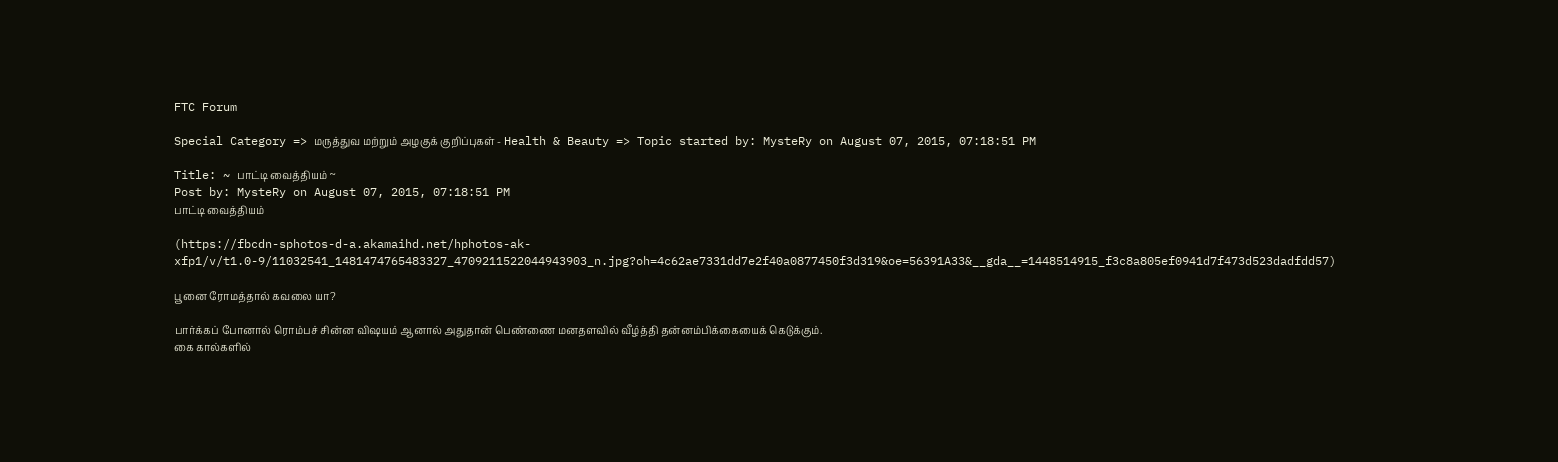FTC Forum

Special Category => மருத்துவ மற்றும் அழகுக் குறிப்புகள் - Health & Beauty => Topic started by: MysteRy on August 07, 2015, 07:18:51 PM

Title: ~ பாட்டி வைத்தியம் ~
Post by: MysteRy on August 07, 2015, 07:18:51 PM
பாட்டி வைத்தியம்

(https://fbcdn-sphotos-d-a.akamaihd.net/hphotos-ak-xfp1/v/t1.0-9/11032541_1481474765483327_4709211522044943903_n.jpg?oh=4c62ae7331dd7e2f40a0877450f3d319&oe=56391A33&__gda__=1448514915_f3c8a805ef0941d7f473d523dadfdd57)

பூனை ரோமத்தால் கவலை யா?

பார்க்கப் போனால் ரொம்பச் சின்ன விஷயம் ஆனால் அதுதான் பெண்ணை மனதளவில் வீழ்த்தி தன்னம்பிக்கையைக் கெடுக்கும்.
கை கால்களில்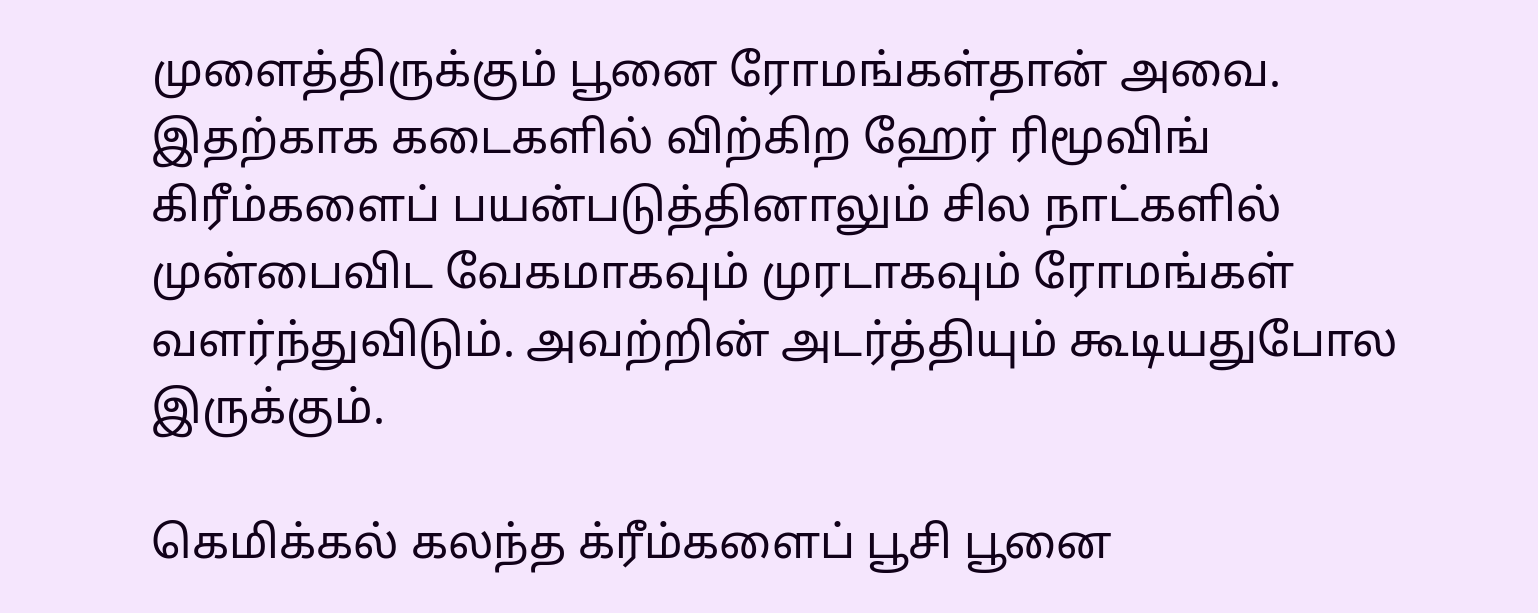முளைத்திருக்கும் பூனை ரோமங்கள்தான் அவை. இதற்காக கடைகளில் விற்கிற ஹேர் ரிமூவிங் கிரீம்களைப் பயன்படுத்தினாலும் சில நாட்களில் முன்பைவிட வேகமாகவும் முரடாகவும் ரோமங்கள் வளர்ந்துவிடும். அவற்றின் அடர்த்தியும் கூடியதுபோல இருக்கும்.

கெமிக்கல் கலந்த க்ரீம்களைப் பூசி பூனை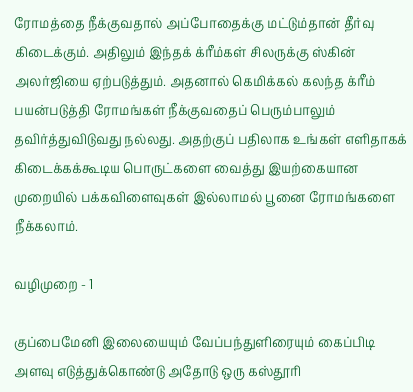ரோமத்தை நீக்குவதால் அப்போதைக்கு மட்டும்தான் தீர்வு கிடைக்கும். அதிலும் இந்தக் க்ரீம்கள் சிலருக்கு ஸ்கின் அலர்ஜியை ஏற்படுத்தும். அதனால் கெமிக்கல் கலந்த க்ரீம் பயன்படுத்தி ரோமங்கள் நீக்குவதைப் பெரும்பாலும் தவிர்த்துவிடுவது நல்லது. அதற்குப் பதிலாக உங்கள் எளிதாகக் கிடைக்கக்கூடிய பொருட்களை வைத்து இயற்கையான முறையில் பக்கவிளைவுகள் இல்லாமல் பூனை ரோமங்களை நீக்கலாம்.

வழிமுறை - 1

குப்பைமேனி இலையையும் வேப்பந்துளிரையும் கைப்பிடி அளவு எடுத்துக்கொண்டு அதோடு ஒரு கஸ்தூரி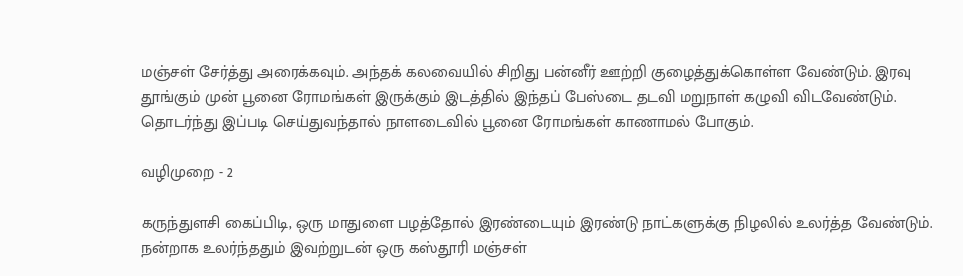மஞ்சள் சேர்த்து அரைக்கவும். அந்தக் கலவையில் சிறிது பன்னீர் ஊற்றி குழைத்துக்கொள்ள வேண்டும். இரவு தூங்கும் முன் பூனை ரோமங்கள் இருக்கும் இடத்தில் இந்தப் பேஸ்டை தடவி மறுநாள் கழுவி விடவேண்டும். தொடர்ந்து இப்படி செய்துவந்தால் நாளடைவில் பூனை ரோமங்கள் காணாமல் போகும்.

வழிமுறை - 2

கருந்துளசி கைப்பிடி, ஒரு மாதுளை பழத்தோல் இரண்டையும் இரண்டு நாட்களுக்கு நிழலில் உலர்த்த வேண்டும். நன்றாக உலர்ந்ததும் இவற்றுடன் ஒரு கஸ்தூரி மஞ்சள்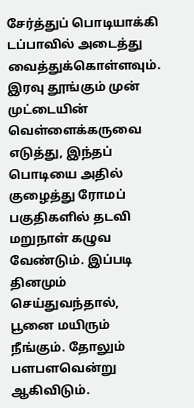சேர்த்துப் பொடியாக்கி டப்பாவில் அடைத்து வைத்துக்கொள்ளவும். இரவு தூங்கும் முன் முட்டையின் வெள்ளைக்கருவை எடுத்து, இந்தப் பொடியை அதில் குழைத்து ரோமப் பகுதிகளில் தடவி மறுநாள் கழுவ வேண்டும். இப்படி தினமும் செய்துவந்தால், பூனை மயிரும் நீங்கும். தோலும் பளபளவென்று ஆகிவிடும்.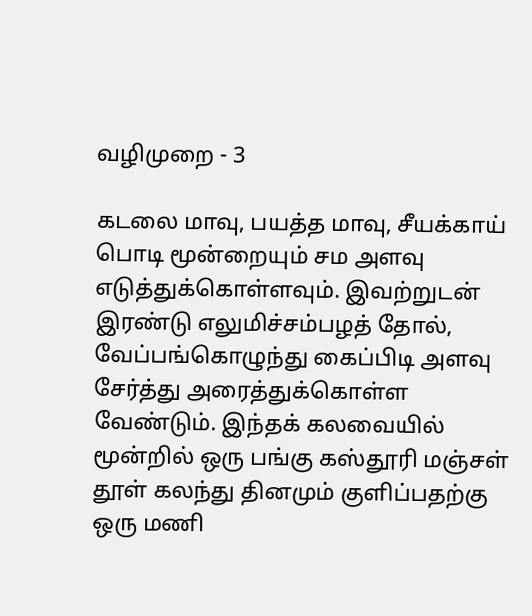வழிமுறை - 3

கடலை மாவு, பயத்த மாவு, சீயக்காய் பொடி மூன்றையும் சம அளவு எடுத்துக்கொள்ளவும். இவற்றுடன் இரண்டு எலுமிச்சம்பழத் தோல், வேப்பங்கொழுந்து கைப்பிடி அளவு சேர்த்து அரைத்துக்கொள்ள வேண்டும். இந்தக் கலவையில் மூன்றில் ஒரு பங்கு கஸ்தூரி மஞ்சள் தூள் கலந்து தினமும் குளிப்பதற்கு ஒரு மணி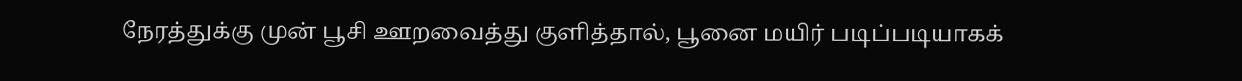நேரத்துக்கு முன் பூசி ஊறவைத்து குளித்தால், பூனை மயிர் படிப்படியாகக்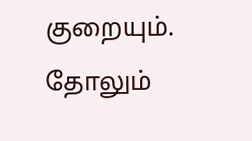குறையும். தோலும்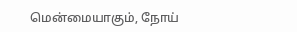மென்மையாகும், நோய்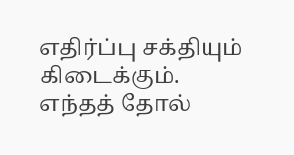எதிர்ப்பு சக்தியும் கிடைக்கும். எந்தத் தோல்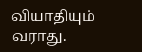வியாதியும் வராது.